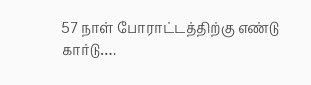57 நாள் போராட்டத்திற்கு எண்டு கார்டு….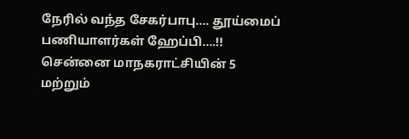நேரில் வந்த சேகர்பாபு…. தூய்மைப் பணியாளர்கள் ஹேப்பி….!!
சென்னை மாநகராட்சியின் 5 மற்றும்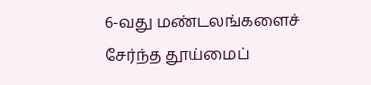6-வது மண்டலங்களைச் சேர்ந்த தூய்மைப்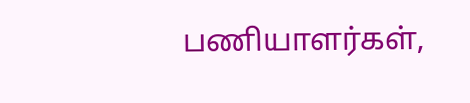பணியாளர்கள்,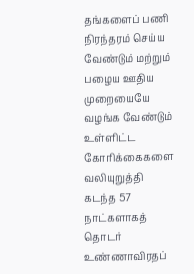தங்களைப் பணி நிரந்தரம் செய்ய வேண்டும் மற்றும் பழைய ஊதிய முறையையே வழங்க வேண்டும் உள்ளிட்ட கோரிக்கைகளை வலியுறுத்தி கடந்த 57 நாட்களாகத் தொடர் உண்ணாவிரதப்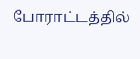போராட்டத்தில்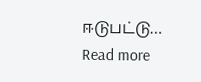ஈடுபட்டு…
Read more